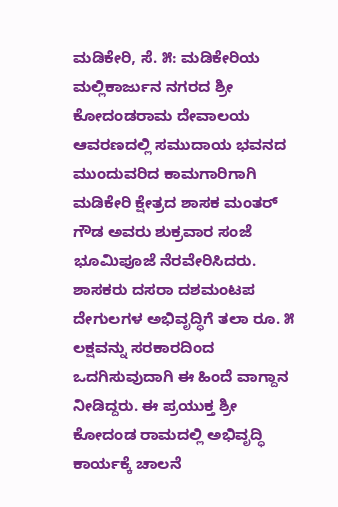ಮಡಿಕೇರಿ, ಸೆ. ೫: ಮಡಿಕೇರಿಯ ಮಲ್ಲಿಕಾರ್ಜುನ ನಗರದ ಶ್ರೀ ಕೋದಂಡರಾಮ ದೇವಾಲಯ ಆವರಣದಲ್ಲಿ ಸಮುದಾಯ ಭವನದ ಮುಂದುವರಿದ ಕಾಮಗಾರಿಗಾಗಿ ಮಡಿಕೇರಿ ಕ್ಷೇತ್ರದ ಶಾಸಕ ಮಂತರ್ ಗೌಡ ಅವರು ಶುಕ್ರವಾರ ಸಂಜೆ ಭೂಮಿಪೂಜೆ ನೆರವೇರಿಸಿದರು. ಶಾಸಕರು ದಸರಾ ದಶಮಂಟಪ ದೇಗುಲಗಳ ಅಭಿವೃದ್ಧಿಗೆ ತಲಾ ರೂ. ೫ ಲಕ್ಷವನ್ನು ಸರಕಾರದಿಂದ ಒದಗಿಸುವುದಾಗಿ ಈ ಹಿಂದೆ ವಾಗ್ದಾನ ನೀಡಿದ್ದರು. ಈ ಪ್ರಯುಕ್ತ ಶ್ರೀ ಕೋದಂಡ ರಾಮದಲ್ಲಿ ಅಭಿವೃದ್ಧಿ ಕಾರ್ಯಕ್ಕೆ ಚಾಲನೆ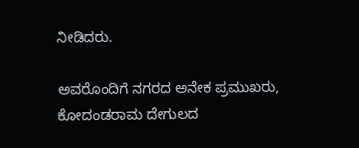ನೀಡಿದರು.

ಅವರೊಂದಿಗೆ ನಗರದ ಅನೇಕ ಪ್ರಮುಖರು, ಕೋದಂಡರಾಮ ದೇಗುಲದ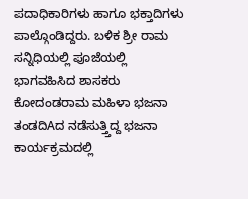ಪದಾಧಿಕಾರಿಗಳು ಹಾಗೂ ಭಕ್ತಾದಿಗಳು ಪಾಲ್ಗೊಂಡಿದ್ದರು. ಬಳಿಕ ಶ್ರೀ ರಾಮ ಸನ್ನಿಧಿಯಲ್ಲಿ ಪೂಜೆಯಲ್ಲಿ ಭಾಗವಹಿಸಿದ ಶಾಸಕರು ಕೋದಂಡರಾಮ ಮಹಿಳಾ ಭಜನಾ ತಂಡದಿAದ ನಡೆಸುತ್ತ್ತಿದ್ದ ಭಜನಾ ಕಾರ್ಯಕ್ರಮದಲ್ಲಿ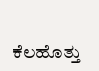ಕೆಲಹೊತ್ತು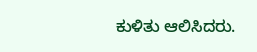ಕುಳಿತು ಆಲಿಸಿದರು.